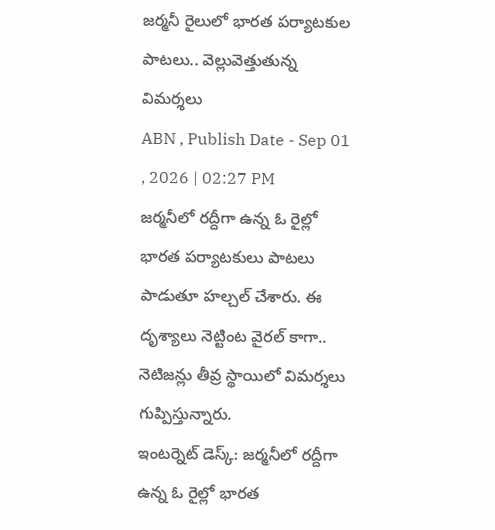జర్మనీ రైలులో భారత పర్యాటకుల పాటలు.. వెల్లువెత్తుతున్న విమర్శలు
ABN , Publish Date - Sep 01 , 2026 | 02:27 PM
జర్మనీలో రద్దీగా ఉన్న ఓ రైల్లో భారత పర్యాటకులు పాటలు పాడుతూ హల్చల్ చేశారు. ఈ దృశ్యాలు నెట్టింట వైరల్ కాగా.. నెటిజన్లు తీవ్ర స్థాయిలో విమర్శలు గుప్పిస్తున్నారు.
ఇంటర్నెట్ డెస్క్: జర్మనీలో రద్దీగా ఉన్న ఓ రైల్లో భారత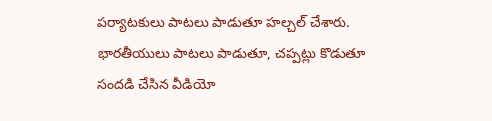పర్యాటకులు పాటలు పాడుతూ హల్చల్ చేశారు. భారతీయులు పాటలు పాడుతూ, చప్పట్లు కొడుతూ సందడి చేసిన వీడియో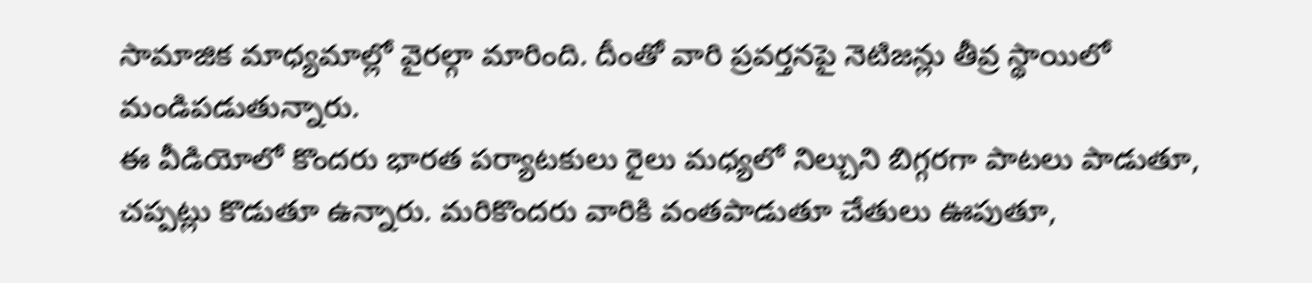సామాజిక మాధ్యమాల్లో వైరల్గా మారింది. దీంతో వారి ప్రవర్తనపై నెటిజన్లు తీవ్ర స్థాయిలో మండిపడుతున్నారు.
ఈ వీడియోలో కొందరు భారత పర్యాటకులు రైలు మధ్యలో నిల్చుని బిగ్గరగా పాటలు పాడుతూ, చప్పట్లు కొడుతూ ఉన్నారు. మరికొందరు వారికి వంతపాడుతూ చేతులు ఊపుతూ,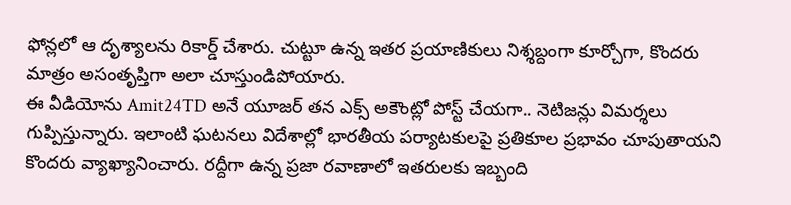ఫోన్లలో ఆ దృశ్యాలను రికార్డ్ చేశారు. చుట్టూ ఉన్న ఇతర ప్రయాణికులు నిశ్శబ్దంగా కూర్చోగా, కొందరు మాత్రం అసంతృప్తిగా అలా చూస్తుండిపోయారు.
ఈ వీడియోను Amit24TD అనే యూజర్ తన ఎక్స్ అకౌంట్లో పోస్ట్ చేయగా.. నెటిజన్లు విమర్శలు గుప్పిస్తున్నారు. ఇలాంటి ఘటనలు విదేశాల్లో భారతీయ పర్యాటకులపై ప్రతికూల ప్రభావం చూపుతాయని కొందరు వ్యాఖ్యానించారు. రద్దీగా ఉన్న ప్రజా రవాణాలో ఇతరులకు ఇబ్బంది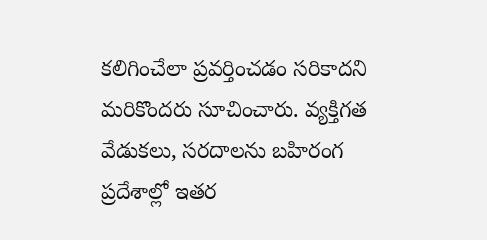కలిగించేలా ప్రవర్తించడం సరికాదని మరికొందరు సూచించారు. వ్యక్తిగత వేడుకలు, సరదాలను బహిరంగ ప్రదేశాల్లో ఇతర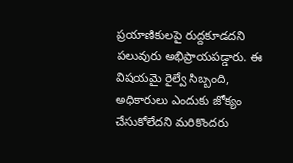ప్రయాణికులపై రుద్దకూడదని పలువురు అభిప్రాయపడ్డారు. ఈ విషయమై రైల్వే సిబ్బంది, అధికారులు ఎందుకు జోక్యం చేసుకోలేదని మరికొందరు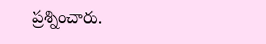ప్రశ్నించారు.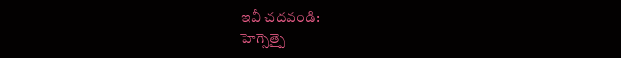ఇవీ చదవండి:
హెగ్సెత్పై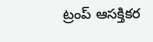ట్రంప్ ఆసక్తికర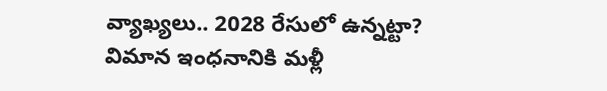వ్యాఖ్యలు.. 2028 రేసులో ఉన్నట్టా?
విమాన ఇంధనానికి మళ్లీ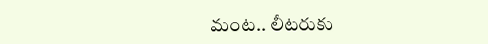మంట.. లీటరుకు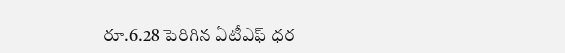రూ.6.28 పెరిగిన ఏటీఎఫ్ ధర